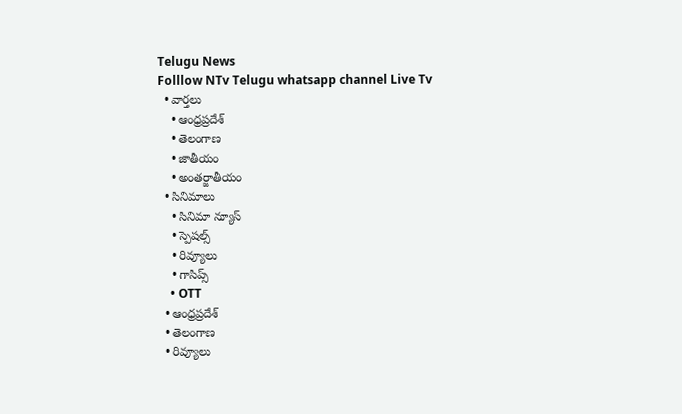Telugu News
Folllow NTv Telugu whatsapp channel Live Tv
  • వార్తలు
    • ఆంధ్రప్రదేశ్
    • తెలంగాణ
    • జాతీయం
    • అంతర్జాతీయం
  • సినిమాలు
    • సినిమా న్యూస్
    • స్పెషల్స్
    • రివ్యూలు
    • గాసిప్స్
    • OTT
  • ఆంధ్రప్రదేశ్
  • తెలంగాణ
  • రివ్యూలు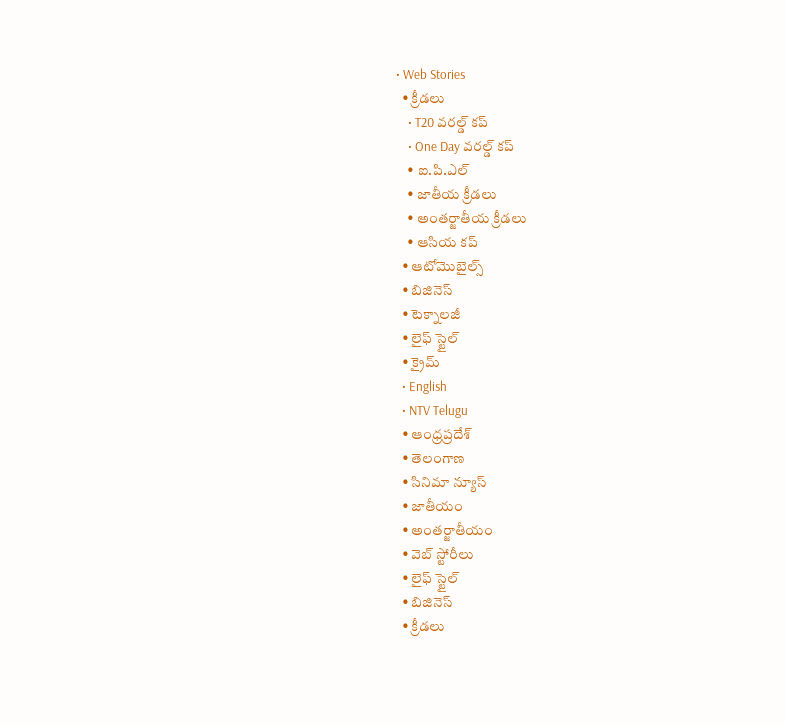• Web Stories
  • క్రీడలు
    • T20 వరల్డ్ కప్
    • One Day వరల్డ్ కప్
    • ఐ.పి.ఎల్
    • జాతీయ క్రీడలు
    • అంతర్జాతీయ క్రీడలు
    • ఆసియ కప్
  • ఆటోమొబైల్స్
  • బిజినెస్‌
  • టెక్నాలజీ
  • లైఫ్ స్టైల్
  • క్రైమ్
  • English
  • NTV Telugu
  • ఆంధ్రప్రదేశ్
  • తెలంగాణ
  • సినిమా న్యూస్
  • జాతీయం
  • అంతర్జాతీయం
  • వెబ్ స్టోరీలు
  • లైఫ్ స్టైల్
  • బిజినెస్‌
  • క్రీడలు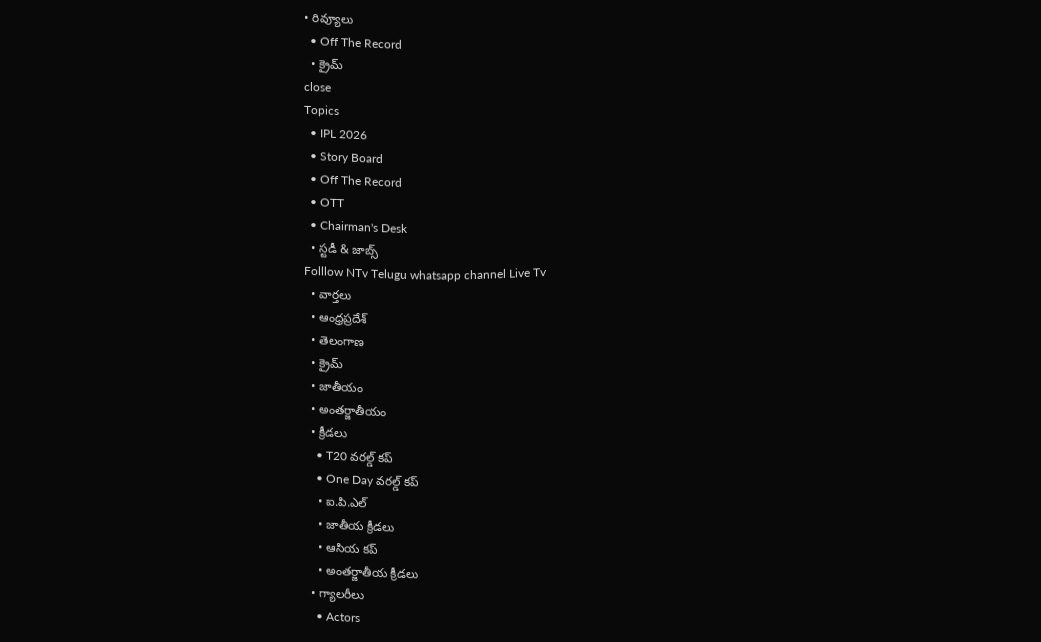• రివ్యూలు
  • Off The Record
  • క్రైమ్
close
Topics
  • IPL 2026
  • Story Board
  • Off The Record
  • OTT
  • Chairman's Desk
  • స్టడీ & జాబ్స్
Folllow NTv Telugu whatsapp channel Live Tv
  • వార్తలు
  • ఆంధ్రప్రదేశ్
  • తెలంగాణ
  • క్రైమ్
  • జాతీయం
  • అంతర్జాతీయం
  • క్రీడలు
    • T20 వరల్డ్ కప్
    • One Day వరల్డ్ కప్
    • ఐ.పి.ఎల్
    • జాతీయ క్రీడలు
    • ఆసియ కప్
    • అంతర్జాతీయ క్రీడలు
  • గ్యాలరీలు
    • Actors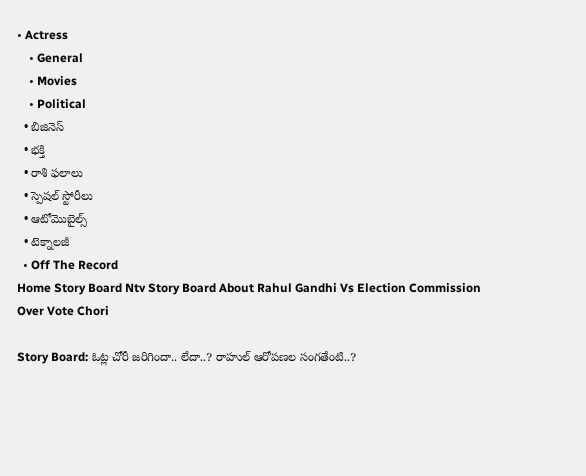• Actress
    • General
    • Movies
    • Political
  • బిజినెస్‌
  • భక్తి
  • రాశి ఫలాలు
  • స్పెషల్‌ స్టోరీలు
  • ఆటోమొబైల్స్
  • టెక్నాలజీ
  • Off The Record
Home Story Board Ntv Story Board About Rahul Gandhi Vs Election Commission Over Vote Chori

Story Board: ఓట్ల చోరీ జరిగిందా.. లేదా..? రాహుల్ ఆరోపణల సంగతేంటి..?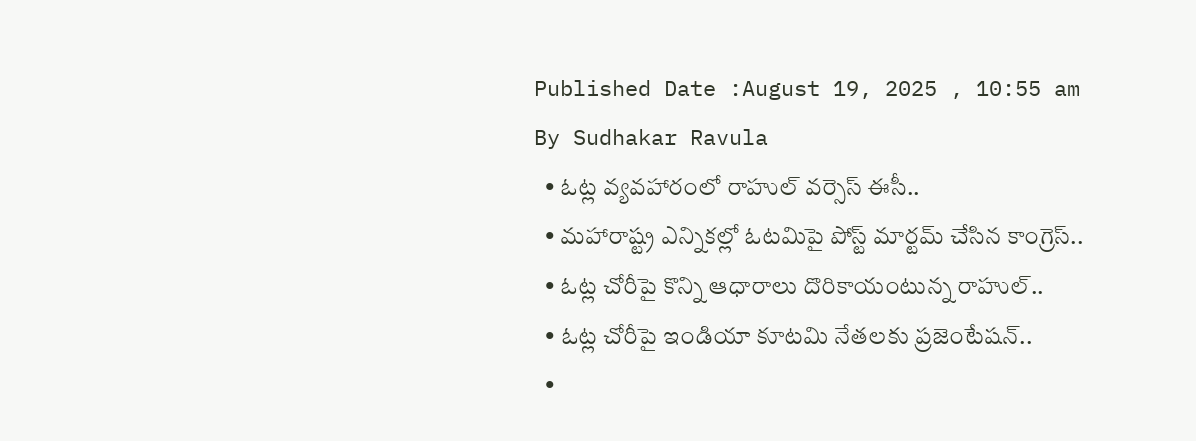Published Date :August 19, 2025 , 10:55 am
By Sudhakar Ravula
  • ఓట్ల వ్యవహారంలో రాహుల్ వర్సెస్ ఈసీ..
  • మహారాష్ట్ర ఎన్నికల్లో ఓటమిపై పోస్ట్ మార్టమ్ చేసిన కాంగ్రెస్..
  • ఓట్ల చోరీపై కొన్ని ఆధారాలు దొరికాయంటున్న రాహుల్..
  • ఓట్ల చోరీపై ఇండియా కూటమి నేతలకు ప్రజెంటేషన్..
  •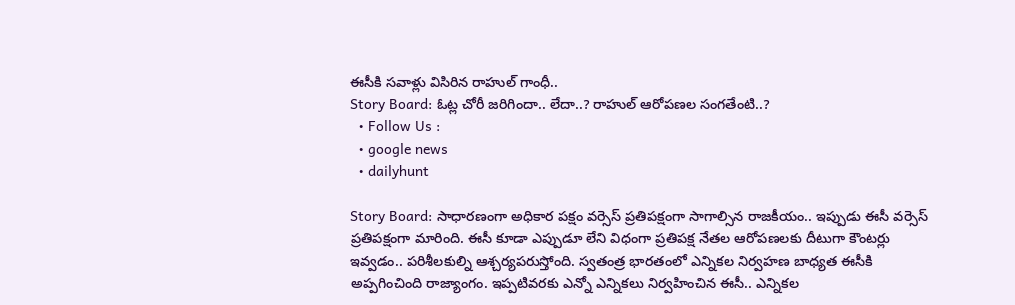ఈసీకి సవాళ్లు విసిరిన రాహుల్ గాంధీ..
Story Board: ఓట్ల చోరీ జరిగిందా.. లేదా..? రాహుల్ ఆరోపణల సంగతేంటి..?
  • Follow Us :
  • google news
  • dailyhunt

Story Board: సాధారణంగా అధికార పక్షం వర్సెస్ ప్రతిపక్షంగా సాగాల్సిన రాజకీయం.. ఇప్పుడు ఈసీ వర్సెస్ ప్రతిపక్షంగా మారింది. ఈసీ కూడా ఎప్పుడూ లేని విధంగా ప్రతిపక్ష నేతల ఆరోపణలకు దీటుగా కౌంటర్లు ఇవ్వడం.. పరిశీలకుల్ని ఆశ్చర్యపరుస్తోంది. స్వతంత్ర భారతంలో ఎన్నికల నిర్వహణ బాధ్యత ఈసీకి అప్పగించింది రాజ్యాంగం. ఇప్పటివరకు ఎన్నో ఎన్నికలు నిర్వహించిన ఈసీ.. ఎన్నికల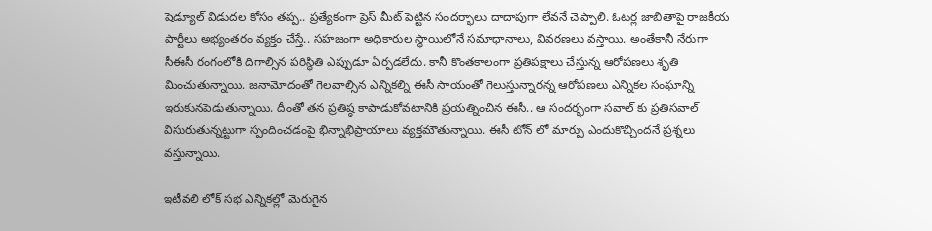షెడ్యూల్ విడుదల కోసం తప్ప.. ప్రత్యేకంగా ప్రెస్ మీట్ పెట్టిన సందర్భాలు దాదాపుగా లేవనే చెప్పాలి. ఓటర్ల జాబితాపై రాజకీయ పార్టీలు అభ్యంతరం వ్యక్తం చేస్తే.. సహజంగా అధికారుల స్థాయిలోనే సమాధానాలు, వివరణలు వస్తాయి. అంతేకానీ నేరుగా సీఈసీ రంగంలోకి దిగాల్సిన పరిస్థితి ఎప్పుడూ ఏర్పడలేదు. కానీ కొంతకాలంగా ప్రతిపక్షాలు చేస్తున్న ఆరోపణలు శృతి మించుతున్నాయి. జనామోదంతో గెలవాల్సిన ఎన్నికల్ని ఈసీ సాయంతో గెలుస్తున్నారన్న ఆరోపణలు ఎన్నికల సంఘాన్ని ఇరుకునపెడుతున్నాయి. దీంతో తన ప్రతిష్ఠ కాపాడుకోవటానికి ప్రయత్నించిన ఈసీ.. ఆ సందర్భంగా సవాల్ కు ప్రతిసవాల్ విసురుతున్నట్టుగా స్పందించడంపై భిన్నాభిప్రాయాలు వ్యక్తమౌతున్నాయి. ఈసీ టోన్ లో మార్పు ఎందుకొచ్చిందనే ప్రశ్నలు వస్తున్నాయి.

ఇటీవలి లోక్ సభ ఎన్నికల్లో మెరుగైన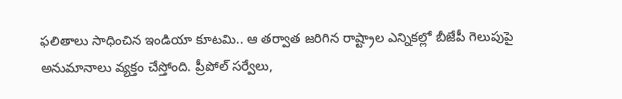ఫలితాలు సాధించిన ఇండియా కూటమి.. ఆ తర్వాత జరిగిన రాష్ట్రాల ఎన్నికల్లో బీజేపీ గెలుపుపై అనుమానాలు వ్యక్తం చేస్తోంది. ప్రీపోల్ సర్వేలు,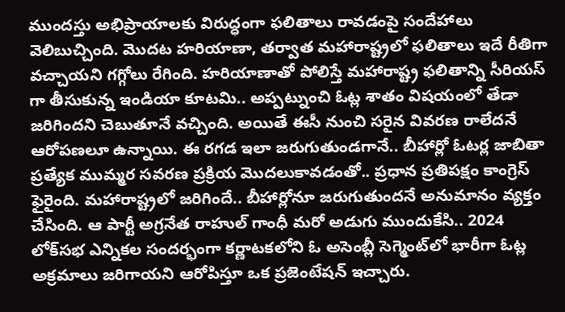ముందస్తు అభిప్రాయాలకు విరుద్ధంగా ఫలితాలు రావడంపై సందేహాలు వెలిబుచ్చింది. మొదట హరియాణా, తర్వాత మహారాష్ట్రలో ఫలితాలు ఇదే రీతిగా వచ్చాయని గగ్గోలు రేగింది. హరియాణాతో పోలిస్తే మహారాష్ట్ర ఫలితాన్ని సీరియస్ గా తీసుకున్న ఇండియా కూటమి.. అప్పట్నుంచి ఓట్ల శాతం విషయంలో తేడా జరిగిందని చెబుతూనే వచ్చింది. అయితే ఈసీ నుంచి సరైన వివరణ రాలేదనే ఆరోపణలూ ఉన్నాయి. ఈ రగడ ఇలా జరుగుతుండగానే.. బీహార్లో ఓటర్ల జాబితా ప్రత్యేక ముమ్మర సవరణ ప్రక్రియ మొదలుకావడంతో.. ప్రధాన ప్రతిపక్షం కాంగ్రెస్ ఫైరైంది. మహారాష్ట్రలో జరిగిందే.. బీహార్లోనూ జరుగుతుందనే అనుమానం వ్యక్తం చేసింది. ఆ పార్టీ అగ్రనేత రాహుల్ గాంధీ మరో అడుగు ముందుకేసి.. 2024 లోక్‌సభ ఎన్నికల సందర్భంగా కర్ణాటకలోని ఓ అసెంబ్లీ సెగ్మెంట్‌లో భారీగా ఓట్ల అక్రమాలు జరిగాయని ఆరోపిస్తూ ఒక ప్రజెంటేషన్ ఇచ్చారు.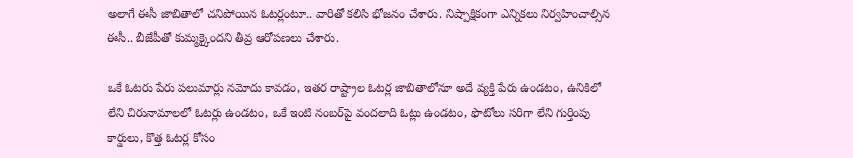అలాగే ఈసీ జాబితాలో చనిపోయిన ఓటర్లంటూ.. వారితో కలిసి భోజనం చేశారు. నిష్పాక్షికంగా ఎన్నికలు నిర్వహించాల్సిన ఈసీ.. బీజేపీతో కుమ్మక్కైందని తీవ్ర ఆరోపణలు చేశారు.

ఒకే ఓటరు పేరు పలుమార్లు నమోదు కావడం, ఇతర రాష్ట్రాల ఓటర్ల జాబితాలోనూ అదే వ్యక్తి పేరు ఉండటం, ఉనికిలో లేని చిరునామాలలో ఓటర్లు ఉండటం, ఒకే ఇంటి నంబర్‌పై వందలాది ఓట్లు ఉండటం, ఫొటోలు సరిగా లేని గుర్తింపు కార్డులు, కొత్త ఓటర్ల కోసం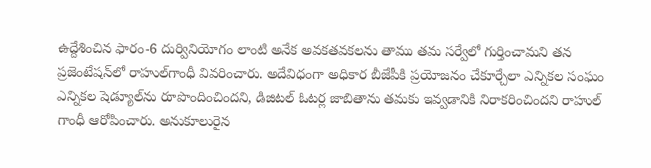ఉద్దేశించిన ఫారం-6 దుర్వినియోగం లాంటి అనేక అవకతవకలను తాము తమ సర్వేలో గుర్తించామని తన ప్రజెంటేషన్‌లో రాహుల్‌గాంధీ వివరించారు. అదేవిధంగా అధికార బీజేపీకి ప్రయోజనం చేకూర్చేలా ఎన్నికల సంఘం ఎన్నికల షెడ్యూల్‌ను రూపొందించిందని, డిజిటల్ ఓటర్ల జాబితాను తమకు ఇవ్వడానికి నిరాకరించిందని రాహుల్ గాంధీ ఆరోపించారు. అనుకూలురైన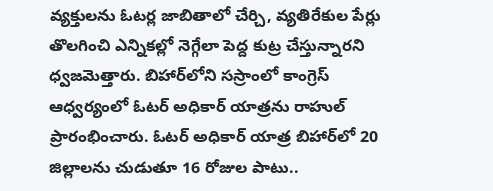వ్యక్తులను ఓటర్ల జాబితాలో చేర్చి, వ్యతిరేకుల పేర్లు తొలగించి ఎన్నికల్లో నెగ్గేలా పెద్ద కుట్ర చేస్తున్నారని ధ్వజమెత్తారు. బిహార్‌లోని సస్రాంలో కాంగ్రెస్‌ ఆధ్వర్యంలో ఓటర్‌ అధికార్‌ యాత్రను రాహుల్‌ ప్రారంభించారు. ఓటర్‌ అధికార్‌ యాత్ర బిహార్‌లో 20 జిల్లాలను చుడుతూ 16 రోజుల పాటు..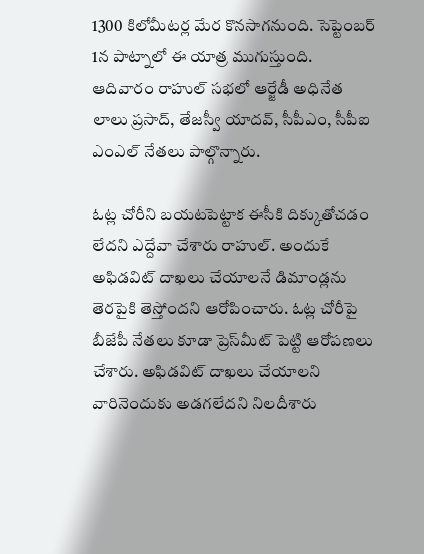1300 కిలోమీటర్ల మేర కొనసాగనుంది. సెప్టెంబర్‌ 1న పాట్నాలో ఈ యాత్ర ముగుస్తుంది. ఆదివారం రాహుల్ సభలో ఆర్జేడీ అధినేత లాలు ప్రసాద్, తేజస్వీ యాదవ్, సీపీఎం, సీపీఐ ఎంఎల్‌ నేతలు పాల్గొన్నారు.

ఓట్ల చోరీని బయటపెట్టాక ఈసీకి దిక్కుతోచడం లేదని ఎద్దేవా చేశారు రాహుల్. అందుకే అఫిడవిట్‌ దాఖలు చేయాలనే డిమాండ్లను తెరపైకి తెస్తోందని ఆరోపించారు. ఓట్ల చోరీపై బీజేపీ నేతలు కూడా ప్రెస్‌మీట్‌ పెట్టి ఆరోపణలు చేశారు. అఫిడవిట్‌ దాఖలు చేయాలని వారినెందుకు అడగలేదని నిలదీశారు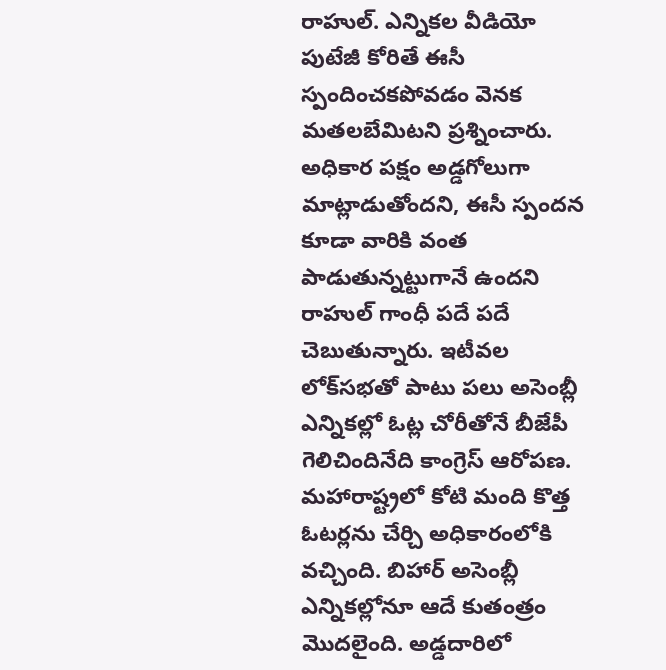రాహుల్. ఎన్నికల వీడియో పుటేజీ కోరితే ఈసీ స్పందించకపోవడం వెనక మతలబేమిటని ప్రశ్నించారు. అధికార పక్షం అడ్డగోలుగా మాట్లాడుతోందని, ఈసీ స్పందన కూడా వారికి వంత పాడుతున్నట్టుగానే ఉందని రాహుల్ గాంధీ పదే పదే చెబుతున్నారు. ఇటీవల లోక్‌సభతో పాటు పలు అసెంబ్లీ ఎన్నికల్లో ఓట్ల చోరీతోనే బీజేపీ గెలిచిందినేది కాంగ్రెస్ ఆరోపణ. మహారాష్ట్రలో కోటి మంది కొత్త ఓటర్లను చేర్చి అధికారంలోకి వచ్చింది. బిహార్‌ అసెంబ్లీ ఎన్నికల్లోనూ ఆదే కుతంత్రం మొదలైంది. అడ్డదారిలో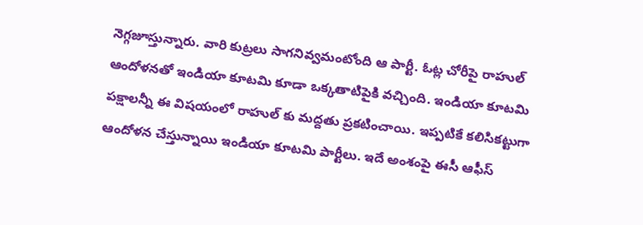నెగ్గజూస్తున్నారు. వారి కుట్రలు సాగనివ్వమంటోంది ఆ పార్టీ. ఓట్ల చోరీపై రాహుల్ ఆందోళనతో ఇండియా కూటమి కూడా ఒక్కతాటిపైకి వచ్చింది. ఇండియా కూటమి పక్షాలన్నీ ఈ విషయంలో రాహుల్ కు మద్దతు ప్రకటించాయి. ఇప్పటికే కలిసికట్టుగా ఆందోళన చేస్తున్నాయి ఇండియా కూటమి పార్టీలు. ఇదే అంశంపై ఈసీ ఆఫీస్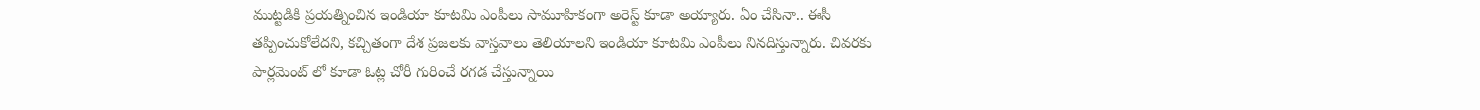ముట్టడికి ప్రయత్నించిన ఇండియా కూటమి ఎంపీలు సామూహికంగా అరెస్ట్ కూడా అయ్యారు. ఏం చేసినా.. ఈసీ తప్పించుకోలేదని, కచ్చితంగా దేశ ప్రజలకు వాస్తవాలు తెలియాలని ఇండియా కూటమి ఎంపీలు నినదిస్తున్నారు. చివరకు పార్లమెంట్ లో కూడా ఓట్ల చోరీ గురించే రగడ చేస్తున్నాయి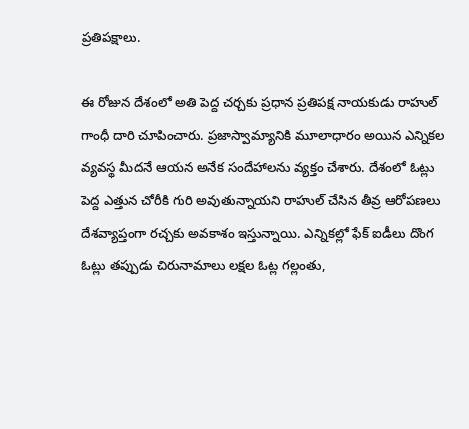ప్రతిపక్షాలు.

ఈ రోజున దేశంలో అతి పెద్ద చర్చకు ప్రధాన ప్రతిపక్ష నాయకుడు రాహుల్ గాంధీ దారి చూపించారు. ప్రజాస్వామ్యానికి మూలాధారం అయిన ఎన్నికల వ్యవస్థ మీదనే ఆయన అనేక సందేహాలను వ్యక్తం చేశారు. దేశంలో ఓట్లు పెద్ద ఎత్తున చోరీకి గురి అవుతున్నాయని రాహుల్ చేసిన తీవ్ర ఆరోపణలు దేశవ్యాప్తంగా రచ్చకు అవకాశం ఇస్తున్నాయి. ఎన్నికల్లో ఫేక్ ఐడీలు దొంగ ఓట్లు తప్పుడు చిరునామాలు లక్షల ఓట్ల గల్లంతు,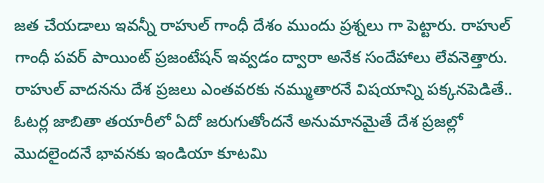జత చేయడాలు ఇవన్నీ రాహుల్ గాంధీ దేశం ముందు ప్రశ్నలు గా పెట్టారు. రాహుల్ గాంధీ పవర్ పాయింట్ ప్రజంటేషన్ ఇవ్వడం ద్వారా అనేక సందేహాలు లేవనెత్తారు. రాహుల్ వాదనను దేశ ప్రజలు ఎంతవరకు నమ్ముతారనే విషయాన్ని పక్కనపెడితే.. ఓటర్ల జాబితా తయారీలో ఏదో జరుగుతోందనే అనుమానమైతే దేశ ప్రజల్లో మొదలైందనే భావనకు ఇండియా కూటమి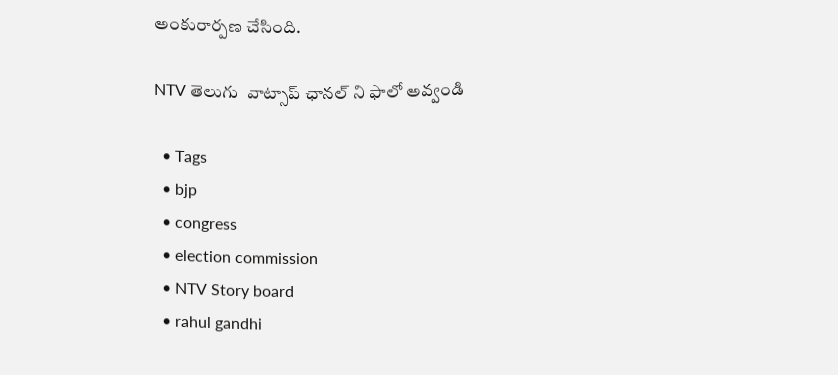అంకురార్పణ చేసింది.

NTV తెలుగు  వాట్సాప్ ఛానల్ ని ఫాలో అవ్వండి

  • Tags
  • bjp
  • congress
  • election commission
  • NTV Story board
  • rahul gandhi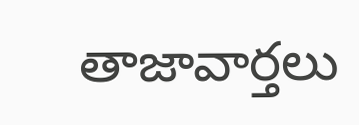తాజావార్తలు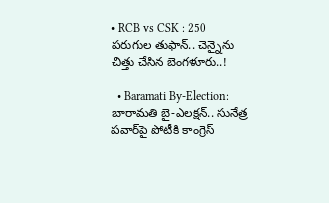• RCB vs CSK : 250 పరుగుల తుఫాన్.. చెన్నైను చిత్తు చేసిన బెంగళూరు..!

  • Baramati By-Election: బారామతి బై-ఎలక్షన్.. సునేత్ర పవార్‌పై పోటీకి కాంగ్రెస్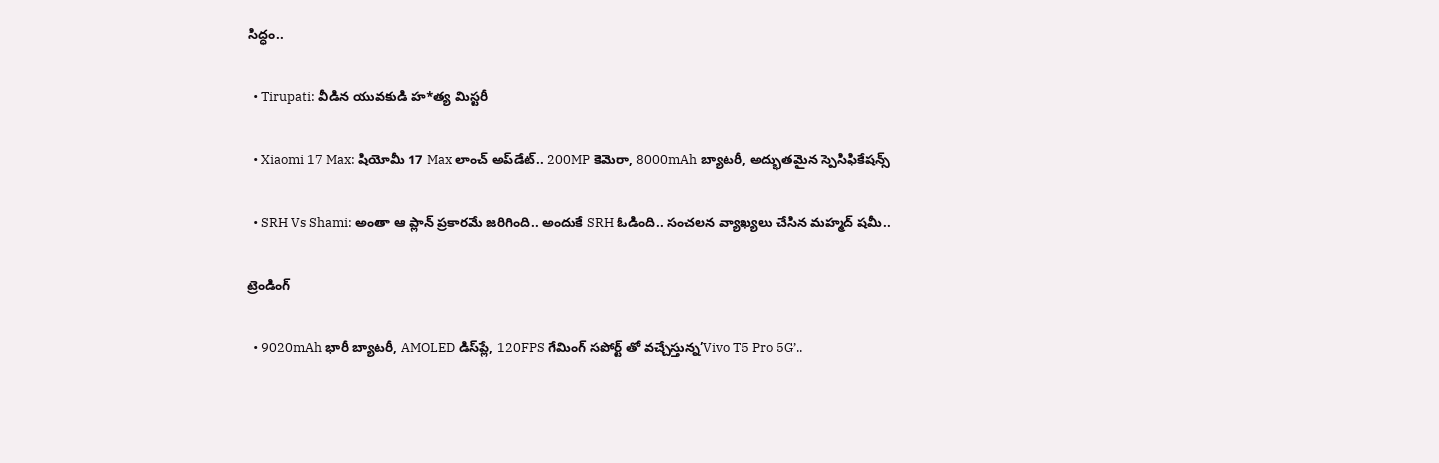సిద్ధం..

  • Tirupati: వీడిన యువకుడి హ*త్య మిస్టరీ

  • Xiaomi 17 Max: షియోమీ 17 Max లాంచ్ అప్‌డేట్.. 200MP కెమెరా, 8000mAh బ్యాటరీ, అద్భుతమైన స్పెసిఫికేషన్స్

  • SRH Vs Shami: అంతా ఆ ప్లాన్ ప్రకారమే జరిగింది.. అందుకే SRH ఓడింది.. సంచలన వ్యాఖ్యలు చేసిన మహ్మద్ షమీ..

ట్రెండింగ్‌

  • 9020mAh భారీ బ్యాటరీ, AMOLED డిస్‌ప్లే, 120FPS గేమింగ్‌ సపోర్ట్ తో వచ్చేస్తున్న’Vivo T5 Pro 5G’..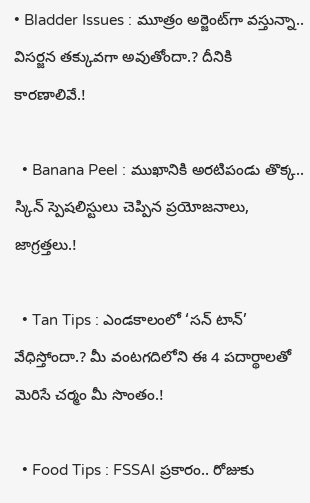• Bladder Issues : మూత్రం అర్జెంట్‌గా వస్తున్నా.. విసర్జన తక్కువగా అవుతోందా.? దీనికి కారణాలివే.!

  • Banana Peel : ముఖానికి అరటిపండు తొక్క.. స్కిన్ స్పెషలిస్టులు చెప్పిన ప్రయోజనాలు, జాగ్రత్తలు.!

  • Tan Tips : ఎండకాలంలో ‘సన్ టాన్’ వేధిస్తోందా.? మీ వంటగదిలోని ఈ 4 పదార్థాలతో మెరిసే చర్మం మీ సొంతం.!

  • Food Tips : FSSAI ప్రకారం.. రోజుకు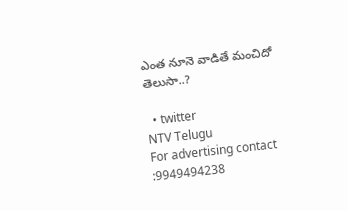ఎంత నూనె వాడితే మంచిదో తెలుసా..?

  • twitter
NTV Telugu
For advertising contact :9949494238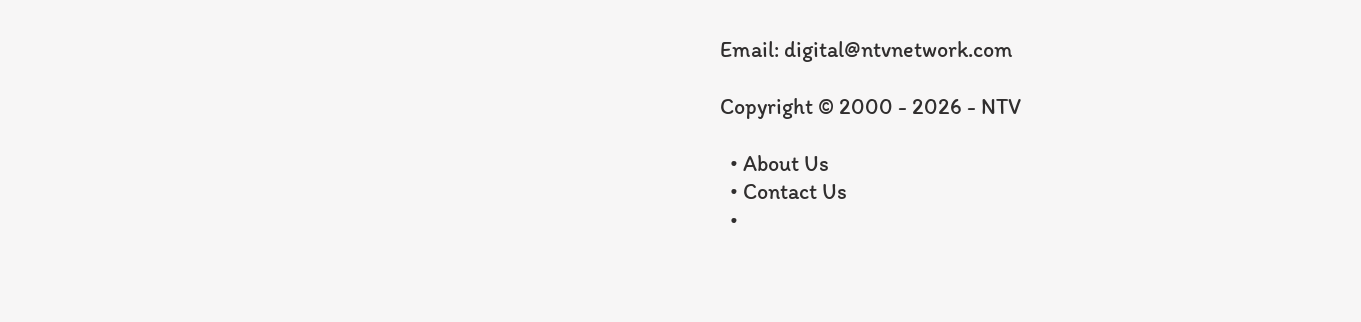Email: digital@ntvnetwork.com

Copyright © 2000 - 2026 - NTV

  • About Us
  • Contact Us
  •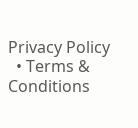Privacy Policy
  • Terms & Conditions